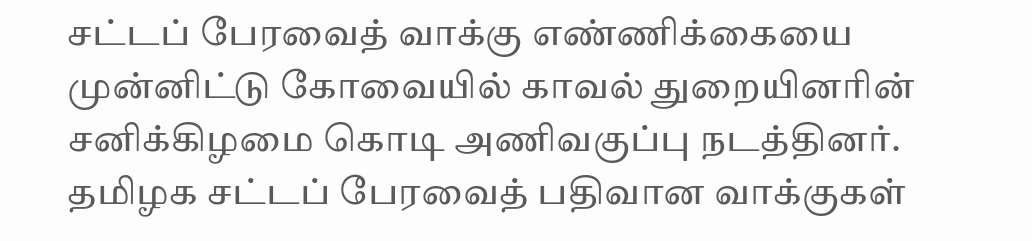சட்டப் பேரவைத் வாக்கு எண்ணிக்கையை முன்னிட்டு கோவையில் காவல் துறையினரின் சனிக்கிழமை கொடி அணிவகுப்பு நடத்தினர்.
தமிழக சட்டப் பேரவைத் பதிவான வாக்குகள்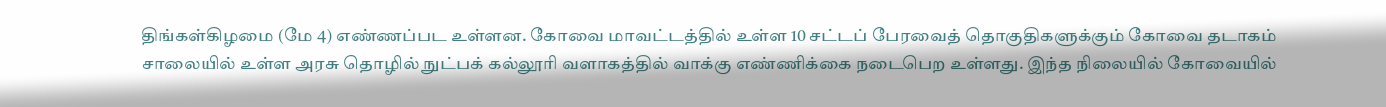திங்கள்கிழமை (மே 4) எண்ணப்பட உள்ளன. கோவை மாவட்டத்தில் உள்ள 10 சட்டப் பேரவைத் தொகுதிகளுக்கும் கோவை தடாகம் சாலையில் உள்ள அரசு தொழில் நுட்பக் கல்லூரி வளாகத்தில் வாக்கு எண்ணிக்கை நடைபெற உள்ளது. இந்த நிலையில் கோவையில்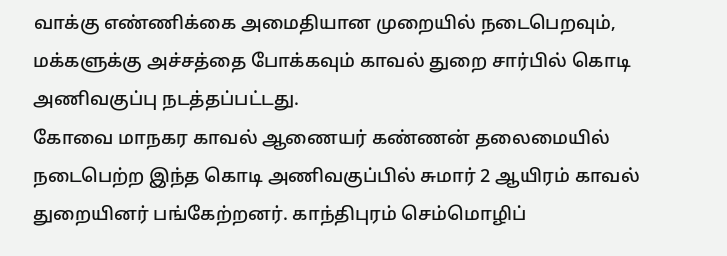வாக்கு எண்ணிக்கை அமைதியான முறையில் நடைபெறவும், மக்களுக்கு அச்சத்தை போக்கவும் காவல் துறை சார்பில் கொடி அணிவகுப்பு நடத்தப்பட்டது.
கோவை மாநகர காவல் ஆணையர் கண்ணன் தலைமையில் நடைபெற்ற இந்த கொடி அணிவகுப்பில் சுமார் 2 ஆயிரம் காவல் துறையினர் பங்கேற்றனர். காந்திபுரம் செம்மொழிப்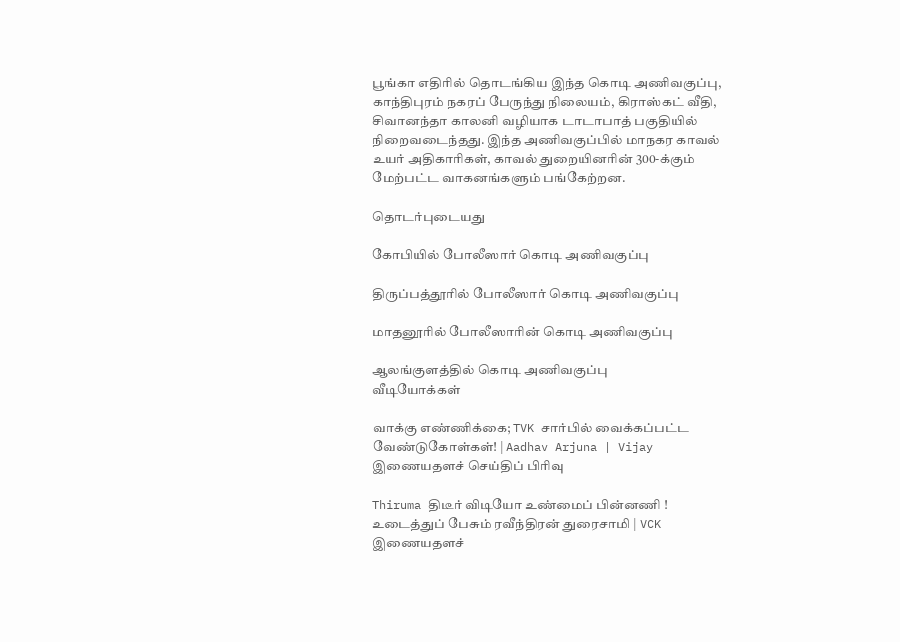பூங்கா எதிரில் தொடங்கிய இந்த கொடி அணிவகுப்பு, காந்திபுரம் நகரப் பேருந்து நிலையம், கிராஸ்கட் வீதி, சிவானந்தா காலனி வழியாக டாடாபாத் பகுதியில் நிறைவடைந்தது. இந்த அணிவகுப்பில் மாநகர காவல் உயர் அதிகாரிகள், காவல் துறையினரின் 300-க்கும் மேற்பட்ட வாகனங்களும் பங்கேற்றன.

தொடர்புடையது

கோபியில் போலீஸார் கொடி அணிவகுப்பு

திருப்பத்தூரில் போலீஸார் கொடி அணிவகுப்பு

மாதனூரில் போலீஸாரின் கொடி அணிவகுப்பு

ஆலங்குளத்தில் கொடி அணிவகுப்பு
வீடியோக்கள்

வாக்கு எண்ணிக்கை; TVK சார்பில் வைக்கப்பட்ட வேண்டுகோள்கள்! | Aadhav Arjuna | Vijay
இணையதளச் செய்திப் பிரிவு

Thiruma திடீர் விடியோ உண்மைப் பின்னணி ! உடைத்துப் பேசும் ரவீந்திரன் துரைசாமி | VCK
இணையதளச்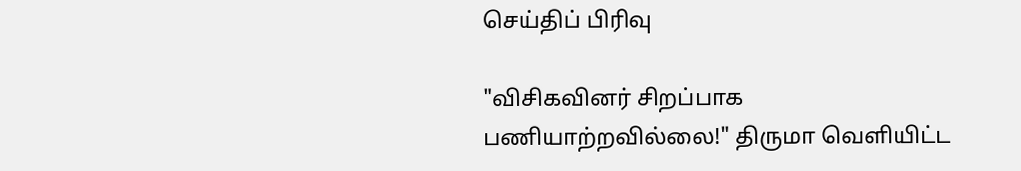செய்திப் பிரிவு

"விசிகவினர் சிறப்பாக பணியாற்றவில்லை!" திருமா வெளியிட்ட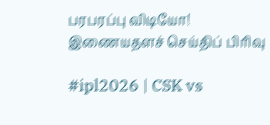பரபரப்பு விடியோ!
இணையதளச் செய்திப் பிரிவு

#ipl2026 | CSK vs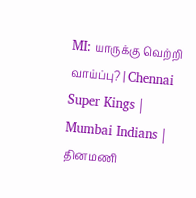MI: யாருக்கு வெற்றி வாய்ப்பு? | Chennai Super Kings | Mumbai Indians |
தினமணி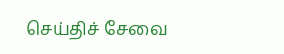செய்திச் சேவை